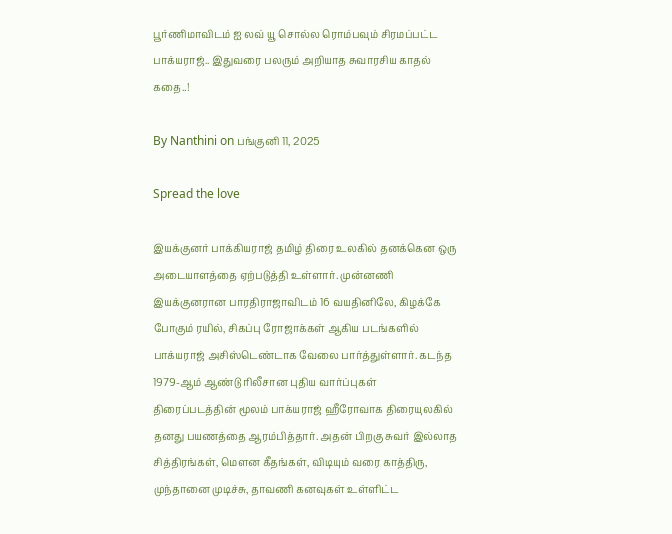பூர்ணிமாவிடம் ஐ லவ் யூ சொல்ல ரொம்பவும் சிரமப்பட்ட பாக்யராஜ்.. இதுவரை பலரும் அறியாத சுவாரசிய காதல் கதை..!

By Nanthini on பங்குனி 11, 2025

Spread the love

இயக்குனர் பாக்கியராஜ் தமிழ் திரை உலகில் தனக்கென ஒரு அடையாளத்தை ஏற்படுத்தி உள்ளார். முன்னணி இயக்குனரான பாரதிராஜாவிடம் 16 வயதினிலே, கிழக்கே போகும் ரயில், சிகப்பு ரோஜாக்கள் ஆகிய படங்களில் பாக்யராஜ் அசிஸ்டெண்டாக வேலை பார்த்துள்ளார். கடந்த 1979-ஆம் ஆண்டு ரிலீசான புதிய வார்ப்புகள் திரைப்படத்தின் மூலம் பாக்யராஜ் ஹீரோவாக திரையுலகில் தனது பயணத்தை ஆரம்பித்தார். அதன் பிறகு சுவர் இல்லாத சித்திரங்கள், மௌன கீதங்கள், விடியும் வரை காத்திரு, முந்தானை முடிச்சு, தாவணி கனவுகள் உள்ளிட்ட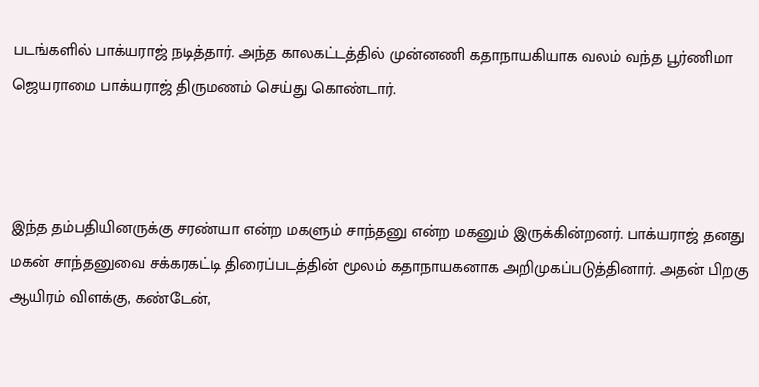படங்களில் பாக்யராஜ் நடித்தார். அந்த காலகட்டத்தில் முன்னணி கதாநாயகியாக வலம் வந்த பூர்ணிமா ஜெயராமை பாக்யராஜ் திருமணம் செய்து கொண்டார்.



இந்த தம்பதியினருக்கு சரண்யா என்ற மகளும் சாந்தனு என்ற மகனும் இருக்கின்றனர். பாக்யராஜ் தனது மகன் சாந்தனுவை சக்கரகட்டி திரைப்படத்தின் மூலம் கதாநாயகனாக அறிமுகப்படுத்தினார். அதன் பிறகு ஆயிரம் விளக்கு, கண்டேன்,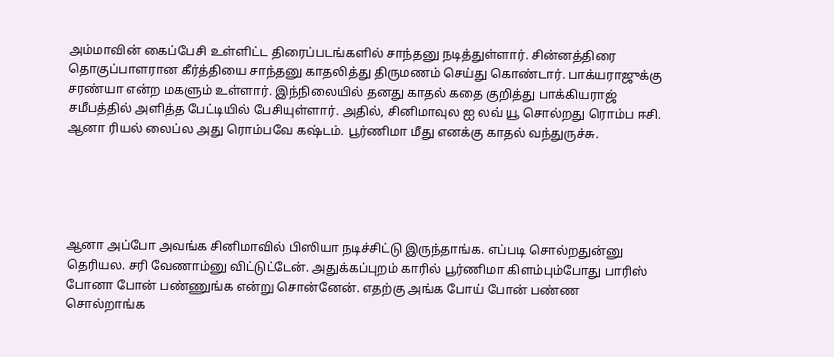அம்மாவின் கைப்பேசி உள்ளிட்ட திரைப்படங்களில் சாந்தனு நடித்துள்ளார். சின்னத்திரை தொகுப்பாளரான கீர்த்தியை சாந்தனு காதலித்து திருமணம் செய்து கொண்டார். பாக்யராஜுக்கு சரண்யா என்ற மகளும் உள்ளார். இந்நிலையில் தனது காதல் கதை குறித்து பாக்கியராஜ் சமீபத்தில் அளித்த பேட்டியில் பேசியுள்ளார். அதில், சினிமாவுல ஐ லவ் யூ சொல்றது ரொம்ப ஈசி. ஆனா ரியல் லைப்ல அது ரொம்பவே கஷ்டம். பூர்ணிமா மீது எனக்கு காதல் வந்துருச்சு.





ஆனா அப்போ அவங்க சினிமாவில் பிஸியா நடிச்சிட்டு இருந்தாங்க. எப்படி சொல்றதுன்னு தெரியல. சரி வேணாம்னு விட்டுட்டேன். அதுக்கப்புறம் காரில் பூர்ணிமா கிளம்பும்போது பாரிஸ் போனா போன் பண்ணுங்க என்று சொன்னேன். எதற்கு அங்க போய் போன் பண்ண சொல்றாங்க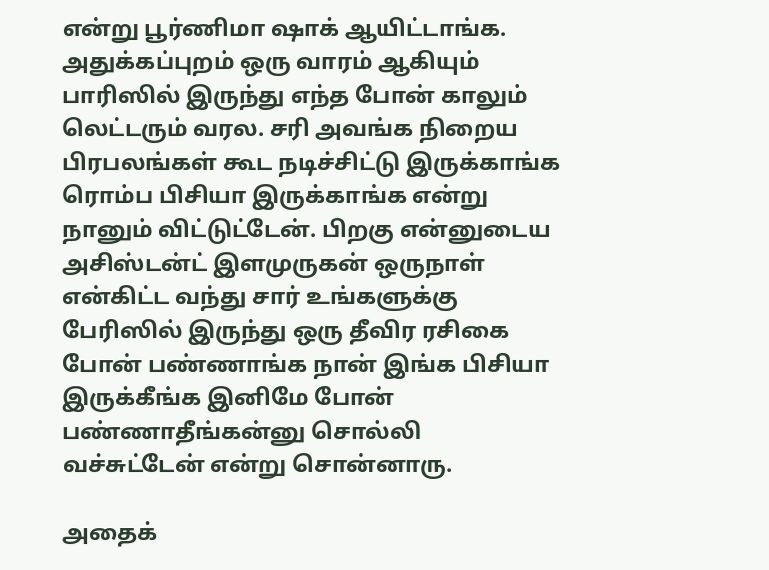என்று பூர்ணிமா ஷாக் ஆயிட்டாங்க. அதுக்கப்புறம் ஒரு வாரம் ஆகியும் பாரிஸில் இருந்து எந்த போன் காலும் லெட்டரும் வரல. சரி அவங்க நிறைய பிரபலங்கள் கூட நடிச்சிட்டு இருக்காங்க ரொம்ப பிசியா இருக்காங்க என்று நானும் விட்டுட்டேன். பிறகு என்னுடைய அசிஸ்டன்ட் இளமுருகன் ஒருநாள் என்கிட்ட வந்து சார் உங்களுக்கு பேரிஸில் இருந்து ஒரு தீவிர ரசிகை போன் பண்ணாங்க நான் இங்க பிசியா இருக்கீங்க இனிமே போன் பண்ணாதீங்கன்னு சொல்லி வச்சுட்டேன் என்று சொன்னாரு.

அதைக்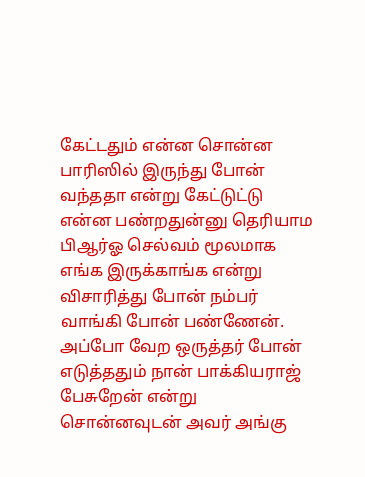கேட்டதும் என்ன சொன்ன பாரிஸில் இருந்து போன் வந்ததா என்று கேட்டுட்டு என்ன பண்றதுன்னு தெரியாம பிஆர்ஓ செல்வம் மூலமாக எங்க இருக்காங்க என்று விசாரித்து போன் நம்பர் வாங்கி போன் பண்ணேன். அப்போ வேற ஒருத்தர் போன் எடுத்ததும் நான் பாக்கியராஜ் பேசுறேன் என்று சொன்னவுடன் அவர் அங்கு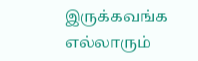இருக்கவங்க எல்லாரும்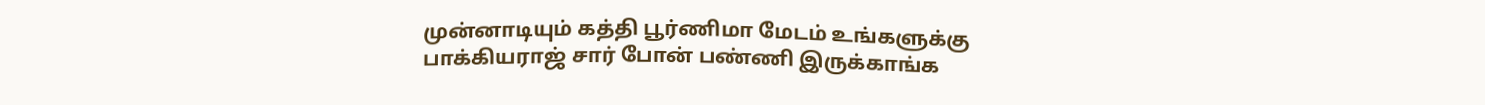முன்னாடியும் கத்தி பூர்ணிமா மேடம் உங்களுக்கு பாக்கியராஜ் சார் போன் பண்ணி இருக்காங்க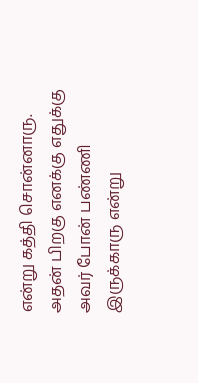என்று கத்தி சொன்னாரு. அதன் பிறகு எனக்கு எதுக்கு அவர் போன் பண்ணி இருக்காரு என்று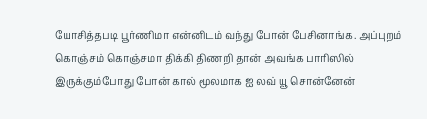யோசித்தபடி பூர்ணிமா என்னிடம் வந்து போன் பேசினாங்க. அப்புறம் கொஞ்சம் கொஞ்சமா திக்கி திணறி தான் அவங்க பாரிஸில் இருக்கும்போது போன் கால் மூலமாக ஐ லவ் யூ சொன்னேன்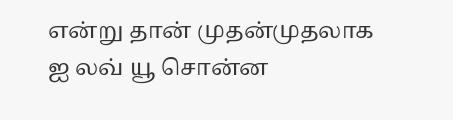என்று தான் முதன்முதலாக ஐ லவ் யூ சொன்ன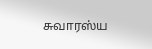சுவாரஸ்ய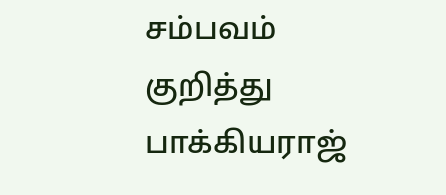சம்பவம் குறித்து பாக்கியராஜ்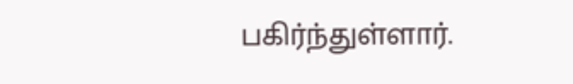பகிர்ந்துள்ளார்.